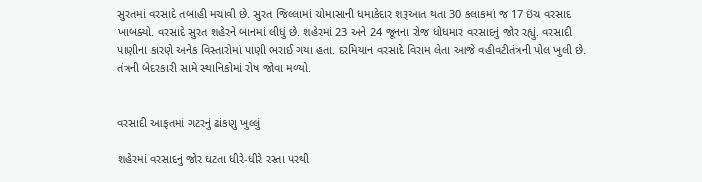સુરતમાં વરસાદે તબાહી મચાવી છે. સુરત જિલ્લામાં ચોમાસાની ધમાકેદાર શરૂઆત થતા 30 કલાકમાં જ 17 ઇંચ વરસાદ ખાબક્યો. વરસાદે સુરત શહેરને બાનમાં લીધું છે. શહેરમાં 23 અને 24 જૂનના રોજ ધોધમાર વરસાદનું જોર રહ્યું. વરસાદી પાણીના કારણે અનેક વિસ્તારોમાં પાણી ભરાઈ ગયા હતા. દરમિયાન વરસાદે વિરામ લેતા આજે વહીવટીતંત્રની પોલ ખુલી છે. તંત્રની બેદરકારી સામે સ્થાનિકોમાં રોષ જોવા મળ્યો.


વરસાદી આફતમાં ગટરનું ઢાંકણુ ખુલ્લું

શહેરમાં વરસાદનું જોર ઘટતા ધીરે-ધીરે રસ્તા પરથી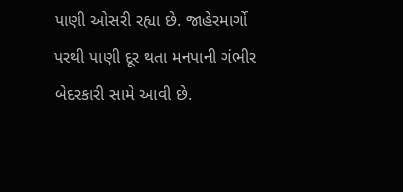પાણી ઓસરી રહ્યા છે. જાહેરમાર્ગો પરથી પાણી દૂર થતા મનપાની ગંભીર બેદરકારી સામે આવી છે.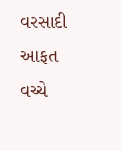વરસાદી આફત વચ્ચે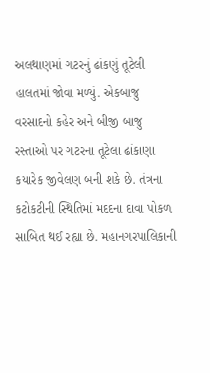અલથાણમાં ગટરનું ઢાંકણું તૂટેલી હાલતમાં જોવા મળ્યું. એકબાજુ વરસાદનો કહેર અને બીજી બાજુ રસ્તાઓ પર ગટરના તૂટેલા ઢાંકાણા કયારેક જીવેલણ બની શકે છે. તંત્રના કટોકટીની સ્થિતિમાં મદદના દાવા પોકળ સાબિત થઈ રહ્યા છે. મહાનગરપાલિકાની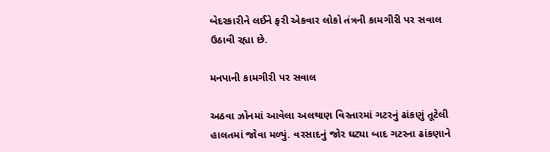બેદરકારીને લઈને ફરી એકવાર લોકો તંત્રની કામગીરી પર સવાલ ઉઠાવી રહ્યા છે.

મનપાની કામગીરી પર સવાલ

અઠવા ઝોનમાં આવેલા અલથાણ વિસ્તારમાં ગટરનું ઢાંકણું તૂટેલી હાલતમાં જોવા મળ્યું. વરસાદનું જોર ઘટ્યા બાદ ગટરના ઢાંકણાને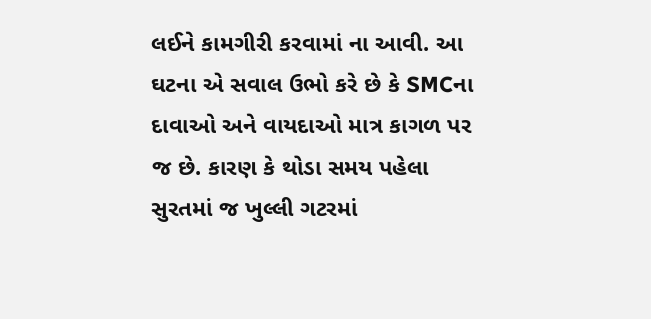લઈને કામગીરી કરવામાં ના આવી. આ ઘટના એ સવાલ ઉભો કરે છે કે SMCના દાવાઓ અને વાયદાઓ માત્ર કાગળ પર જ છે. કારણ કે થોડા સમય પહેલા સુરતમાં જ ખુલ્લી ગટરમાં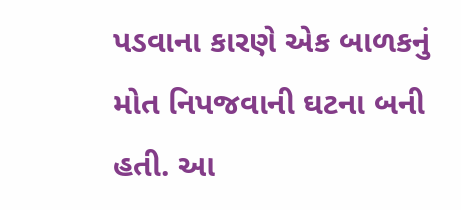પડવાના કારણે એક બાળકનું મોત નિપજવાની ઘટના બની હતી. આ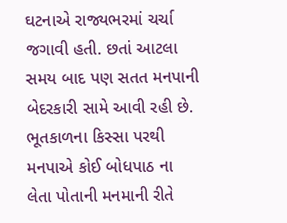ઘટનાએ રાજ્યભરમાં ચર્ચા જગાવી હતી. છતાં આટલા સમય બાદ પણ સતત મનપાની બેદરકારી સામે આવી રહી છે. ભૂતકાળના કિસ્સા પરથી મનપાએ કોઈ બોધપાઠ ના લેતા પોતાની મનમાની રીતે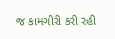જ કામગીરી કરી રહી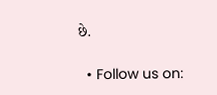છે.

  • Follow us on: